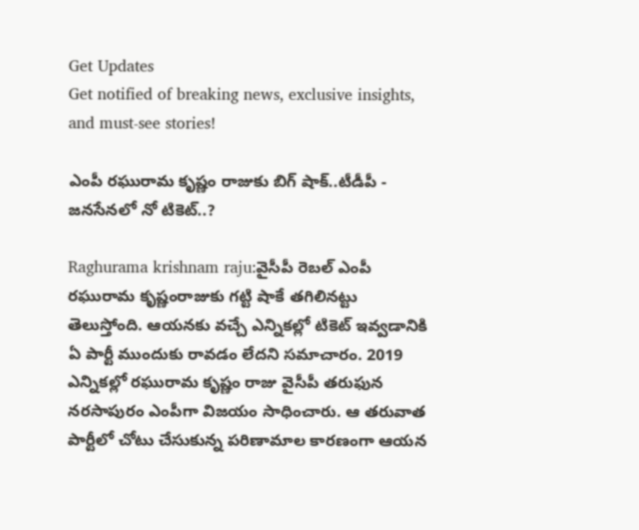Get Updates
Get notified of breaking news, exclusive insights, and must-see stories!

ఎంపీ రఘురామ కృష్ణం రాజుకు బిగ్ షాక్..టీడీపీ - జనసేనలో నో టికెట్..?

Raghurama krishnam raju:వైసీపీ రెబల్ ఎంపీ రఘురామ కృష్ణంరాజుకు గట్టి షాకే తగిలినట్టు తెలుస్తోంది. ఆయనకు వచ్చే ఎన్నికల్లో టికెట్ ఇవ్వడానికి ఏ పార్టీ ముందుకు రావడం లేదని సమాచారం. 2019 ఎన్నికల్లో రఘురామ కృష్ణం రాజు వైసీపీ తరుఫున నరసాపురం ఎంపీగా విజయం సాధించారు. ఆ తరువాత పార్టీలో చోటు చేసుకున్న పరిణామాల కారణంగా ఆయన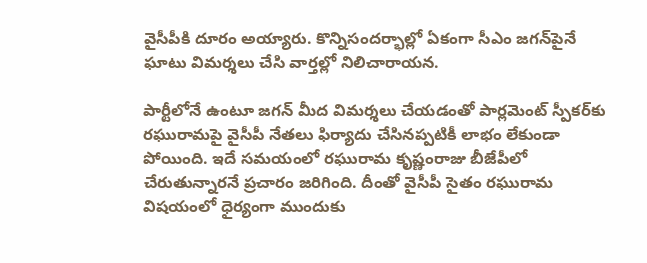వైసీపీకి దూరం అయ్యారు. కొన్నిసందర్భాల్లో ఏకంగా సీఎం జగన్‌పైనే ఘాటు విమర్శలు చేసి వార్తల్లో నిలిచారాయన.

పార్టీలోనే ఉంటూ జగన్ మీద విమర్శలు చేయడంతో పార్లమెంట్ స్పీకర్‌కు రఘురామపై వైసీపీ నేతలు ఫిర్యాదు చేసినప్పటికీ లాభం లేకుండా పోయింది. ఇదే సమయంలో రఘురామ కృష్ణంరాజు బీజేపీలో చేరుతున్నారనే ప్రచారం జరిగింది. దీంతో వైసీపీ సైతం రఘురామ విషయంలో ధైర్యంగా ముందుకు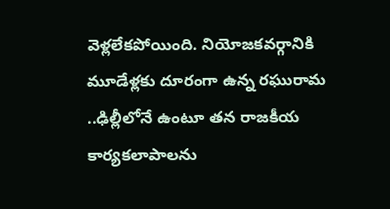వెళ్లలేకపోయింది. నియోజకవర్గానికి మూడేళ్లకు దూరంగా ఉన్న రఘురామ ..ఢిల్లీలోనే ఉంటూ తన రాజకీయ కార్యకలాపాలను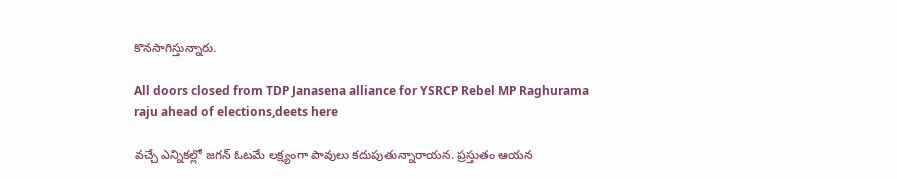కొనసాగిస్తున్నారు.

All doors closed from TDP Janasena alliance for YSRCP Rebel MP Raghurama raju ahead of elections,deets here

వచ్చే ఎన్నికల్లో జగన్ ఓటమే లక్ష్యంగా పావులు కదుపుతున్నారాయన. ప్రస్తుతం ఆయన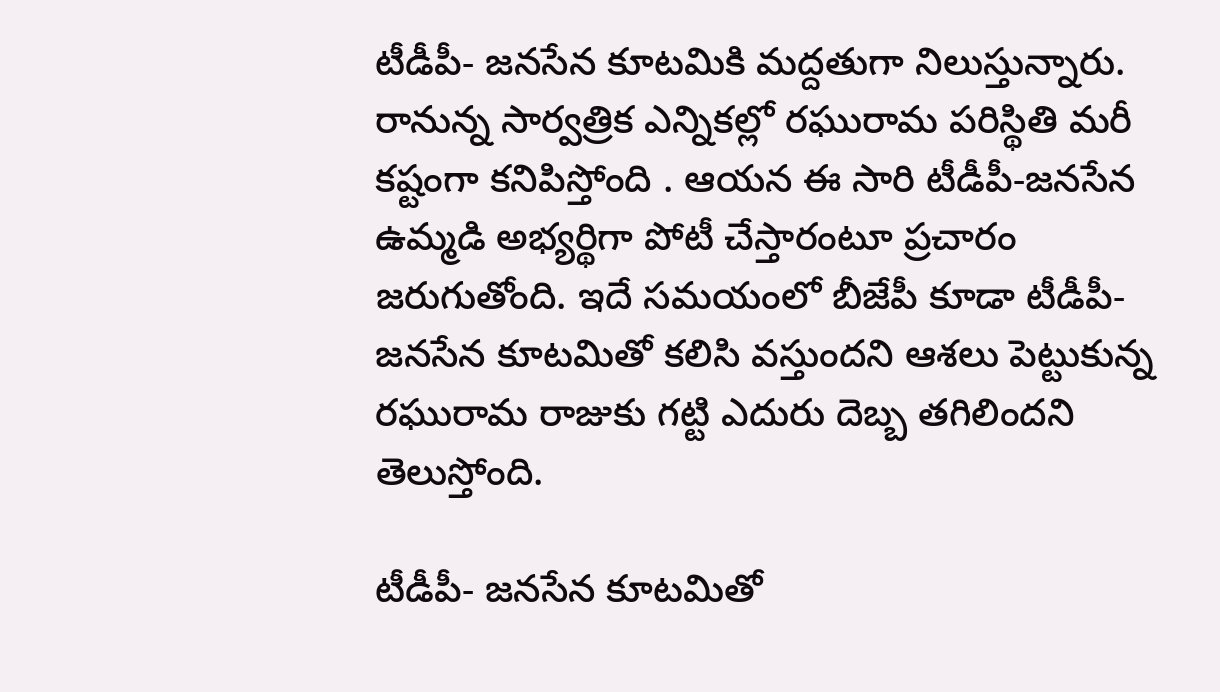టీడీపీ- జనసేన కూటమికి మద్దతుగా నిలుస్తున్నారు. రానున్న సార్వత్రిక ఎన్నికల్లో రఘురామ పరిస్థితి మరీ కష్టంగా కనిపిస్తోంది . ఆయన ఈ సారి టీడీపీ-జనసేన ఉమ్మడి అభ్యర్థిగా పోటీ చేస్తారంటూ ప్రచారం జరుగుతోంది. ఇదే సమయంలో బీజేపీ కూడా టీడీపీ- జనసేన కూటమితో కలిసి వస్తుందని ఆశలు పెట్టుకున్న రఘురామ రాజుకు గట్టి ఎదురు దెబ్బ తగిలిందని తెలుస్తోంది.

టీడీపీ- జనసేన కూటమితో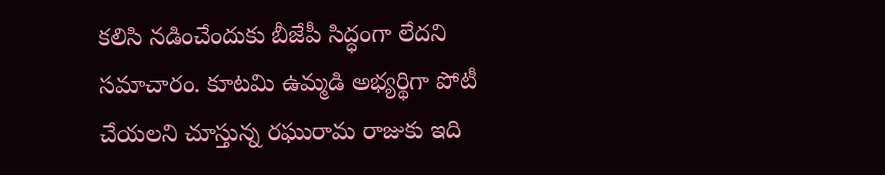కలిసి నడించేందుకు బీజేపీ సిద్ధంగా లేదని సమాచారం. కూటమి ఉమ్మడి అభ్యర్థిగా పోటీ చేయలని చూస్తున్న రఘురామ రాజుకు ఇది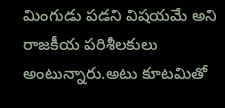మింగుడు పడని విషయమే అని రాజకీయ పరిశీలకులు అంటున్నారు.అటు కూటమితో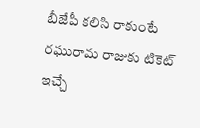బీజేపీ కలిసి రాకుంటే రఘురామ రాజుకు టికెట్ ఇచ్చే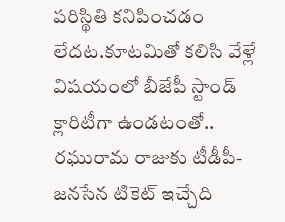పరిస్థితి కనిపించడం లేదట.కూటమితో కలిసి వేళ్లే విషయంలో బీజేపీ స్టాండ్ క్లారిటీగా ఉండటంతో.. రఘురామ రాజుకు టీడీపీ-జనసేన టికెట్ ఇచ్చేది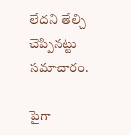లేదని తేల్చి చెప్పినట్టు సమాచారం.

పైగా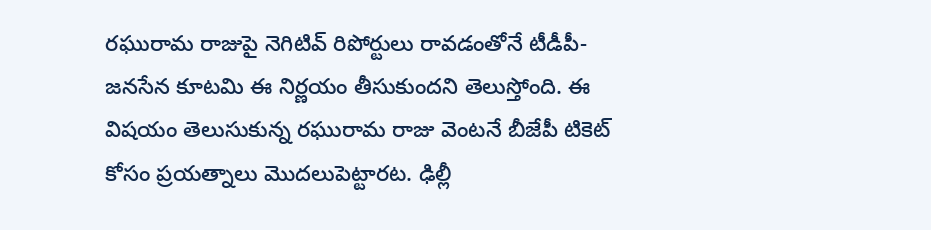రఘురామ రాజుపై నెగిటివ్ రిపోర్టులు రావడంతోనే టీడీపీ-జనసేన కూటమి ఈ నిర్ణయం తీసుకుందని తెలుస్తోంది. ఈ విషయం తెలుసుకున్న రఘురామ రాజు వెంటనే బీజేపీ టికెట్ కోసం ప్రయత్నాలు మొదలుపెట్టారట. ఢిల్లీ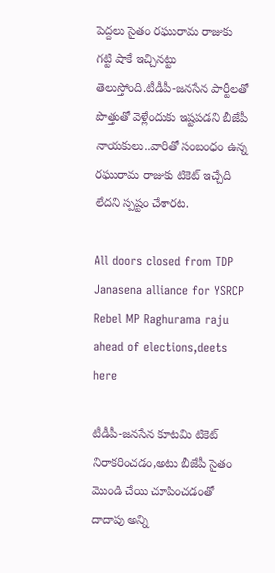పెద్దలు సైతం రఘురామ రాజుకు గట్టి షాకే ఇచ్చినట్టు తెలుస్తోంది.టీడీపీ-జనసేన పార్టీలతో పొత్తుతో వెళ్లేందుకు ఇష్టపడని బీజేపీ నాయకులు..వారితో సంబంధం ఉన్న రఘురామ రాజుకు టికెట్ ఇచ్చేది లేదని స్పష్టం చేశారట.

All doors closed from TDP Janasena alliance for YSRCP Rebel MP Raghurama raju ahead of elections,deets here

టీడీపీ-జనసేన కూటమి టికెట్ నిరాకరించడం,అటు బీజేపీ సైతం మొండి చేయి చూపించడంతో దాదాపు అన్ని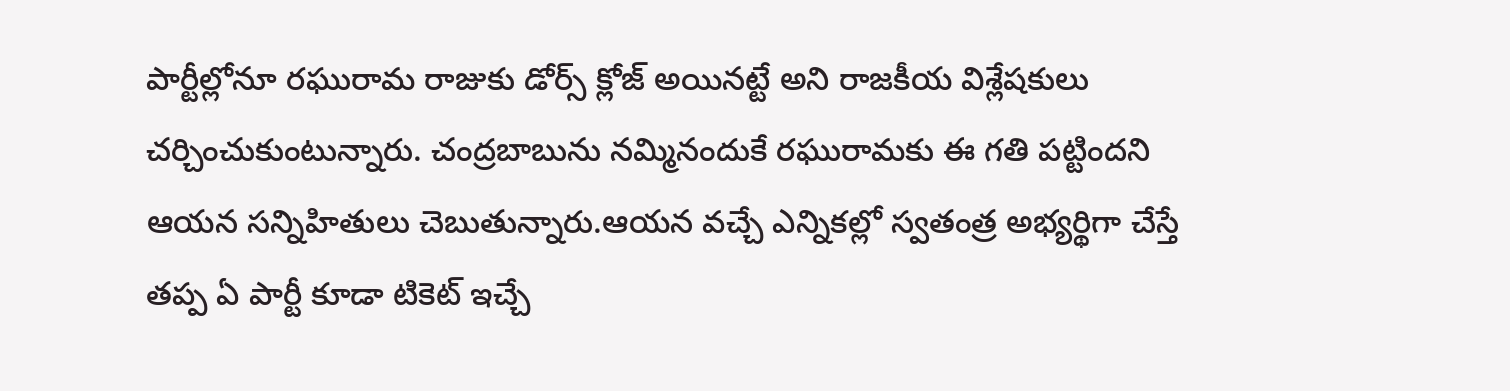పార్టీల్లోనూ రఘురామ రాజుకు డోర్స్ క్లోజ్ అయినట్టే అని రాజకీయ విశ్లేషకులు చర్చించుకుంటున్నారు. చంద్రబాబును నమ్మినందుకే రఘురామకు ఈ గతి పట్టిందని ఆయన సన్నిహితులు చెబుతున్నారు.ఆయన వచ్చే ఎన్నికల్లో స్వతంత్ర అభ్యర్థిగా చేస్తే తప్ప ఏ పార్టీ కూడా టికెట్ ఇచ్చే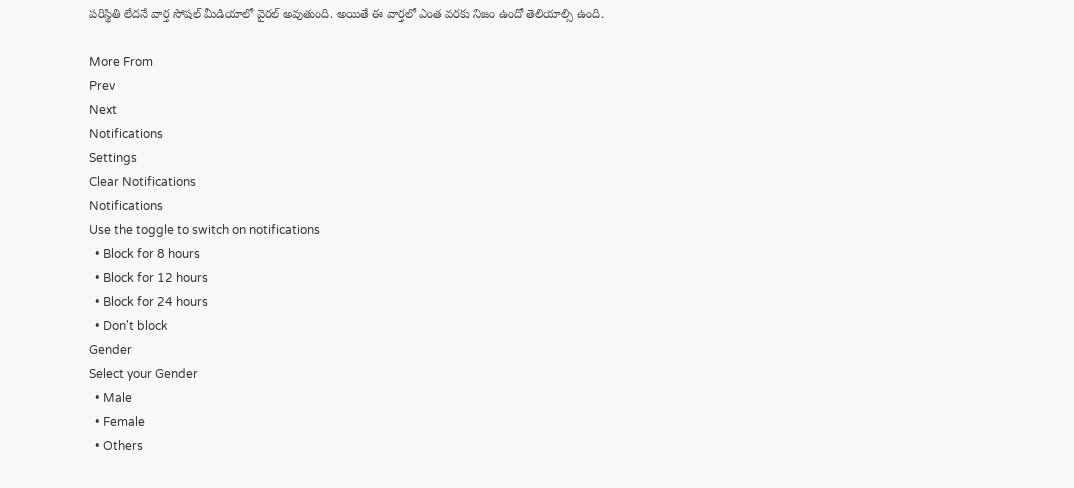పరిస్థితి లేదనే వార్త సోషల్ మీడియాలో వైరల్ అవుతుంది. అయితే ఈ వార్తలో ఎంత వరకు నిజం ఉందో తెలియాల్సి ఉంది.

More From
Prev
Next
Notifications
Settings
Clear Notifications
Notifications
Use the toggle to switch on notifications
  • Block for 8 hours
  • Block for 12 hours
  • Block for 24 hours
  • Don't block
Gender
Select your Gender
  • Male
  • Female
  • Others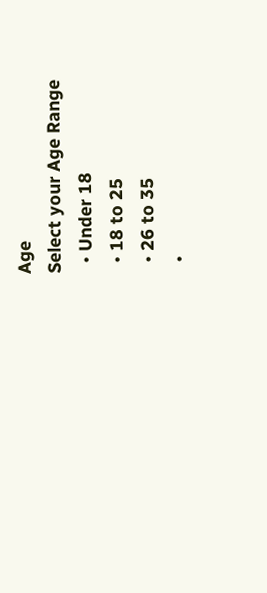Age
Select your Age Range
  • Under 18
  • 18 to 25
  • 26 to 35
  •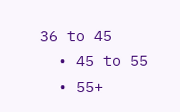36 to 45
  • 45 to 55
  • 55+